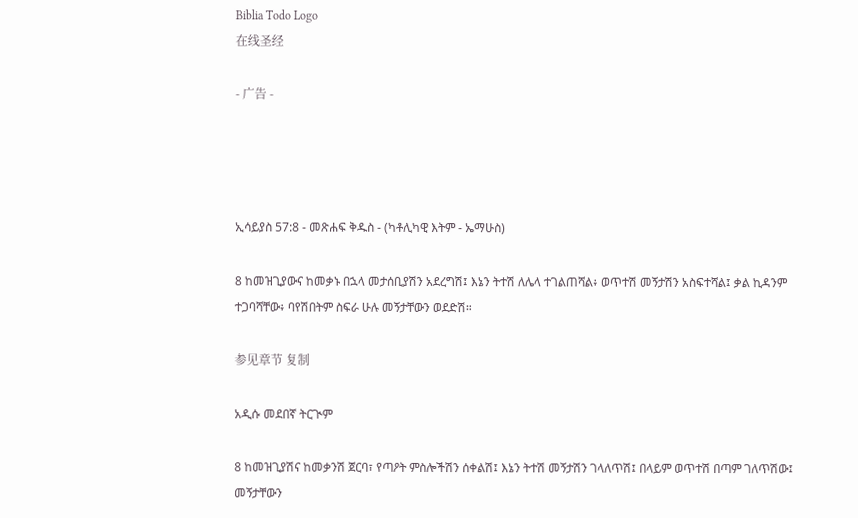Biblia Todo Logo
在线圣经

- 广告 -




ኢሳይያስ 57:8 - መጽሐፍ ቅዱስ - (ካቶሊካዊ እትም - ኤማሁስ)

8 ከመዝጊያውና ከመቃኑ በኋላ መታሰቢያሽን አደረግሽ፤ እኔን ትተሽ ለሌላ ተገልጠሻል፥ ወጥተሽ መኝታሽን አስፍተሻል፤ ቃል ኪዳንም ተጋባሻቸው፥ ባየሽበትም ስፍራ ሁሉ መኝታቸውን ወደድሽ።

参见章节 复制

አዲሱ መደበኛ ትርጒም

8 ከመዝጊያሽና ከመቃንሽ ጀርባ፣ የጣዖት ምስሎችሽን ሰቀልሽ፤ እኔን ትተሽ መኝታሽን ገላለጥሽ፤ በላይም ወጥተሽ በጣም ገለጥሽው፤ መኝታቸውን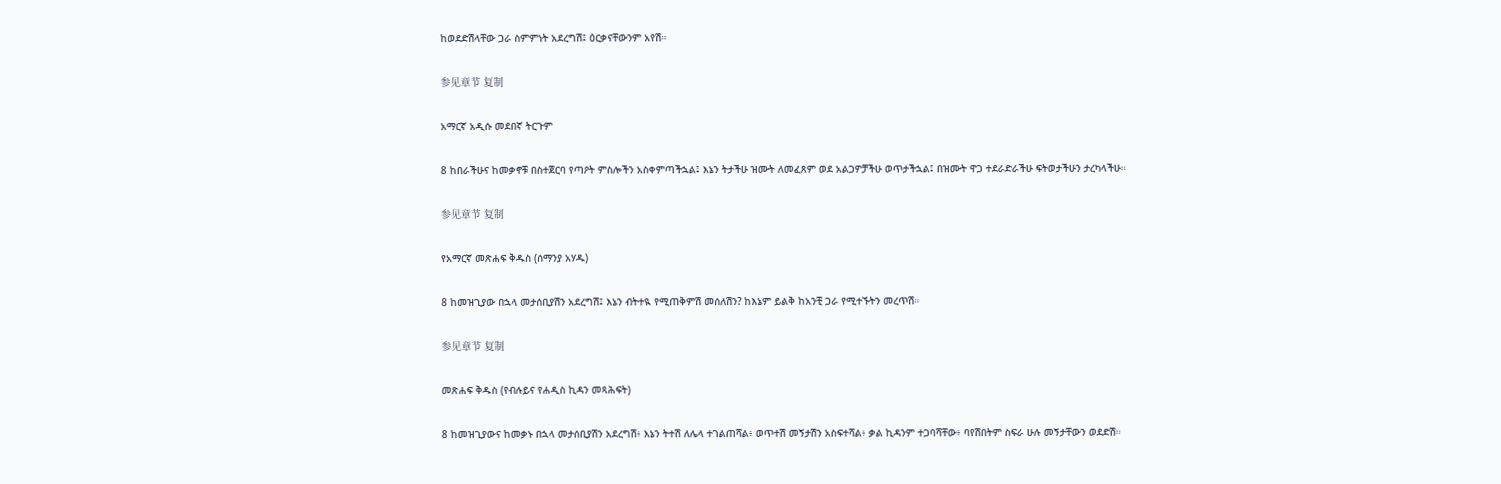ከወደድሽላቸው ጋራ ስምምነት አደረግሽ፤ ዕርቃናቸውንም አየሽ።

参见章节 复制

አማርኛ አዲሱ መደበኛ ትርጉም

8 ከበራችሁና ከመቃኖቹ በስተጀርባ የጣዖት ምስሎችን አስቀምጣችኋል፤ እኔን ትታችሁ ዝሙት ለመፈጸም ወደ አልጋዎቻችሁ ወጥታችኋል፤ በዝሙት ዋጋ ተደራድራችሁ ፍትወታችሁን ታረካላችሁ።

参见章节 复制

የአማርኛ መጽሐፍ ቅዱስ (ሰማንያ አሃዱ)

8 ከመዝጊያው በኋላ መታሰቢያሽን አደረግሽ፤ እኔን ብትተዪ የሚጠቅምሽ መሰለሽን? ከእኔም ይልቅ ከአንቺ ጋራ የሚተኙትን መረጥሽ።

参见章节 复制

መጽሐፍ ቅዱስ (የብሉይና የሐዲስ ኪዳን መጻሕፍት)

8 ከመዝጊያውና ከመቃኑ በኋላ መታሰቢያሽን አደረግሽ፥ እኔን ትተሽ ለሌላ ተገልጠሻል፥ ወጥተሽ መኝታሽን አስፍተሻል፥ ቃል ኪዳንም ተጋባሻቸው፥ ባየሽበትም ስፍራ ሁሉ መኝታቸውን ወደድሽ።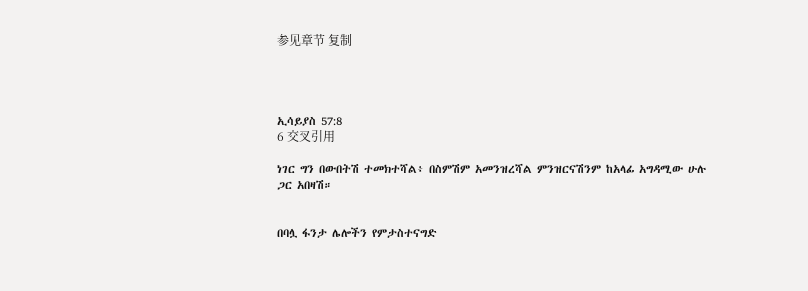参见章节 复制




ኢሳይያስ 57:8
6 交叉引用

ነገር ግን በውበትሽ ተመክተሻል፥ በስምሽም አመንዝረሻል ምንዝርናሽንም ከአላፊ አግዳሚው ሁሉ ጋር አበዛሽ።


በባሏ ፋንታ ሌሎችን የምታስተናግድ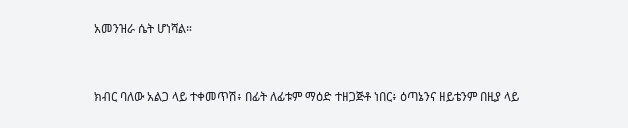አመንዝራ ሴት ሆነሻል።


ክብር ባለው አልጋ ላይ ተቀመጥሽ፥ በፊት ለፊቱም ማዕድ ተዘጋጅቶ ነበር፥ ዕጣኔንና ዘይቴንም በዚያ ላይ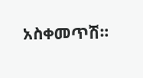አስቀመጥሽ።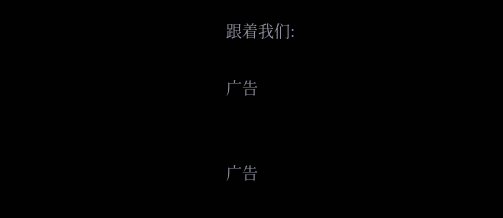跟着我们:

广告


广告